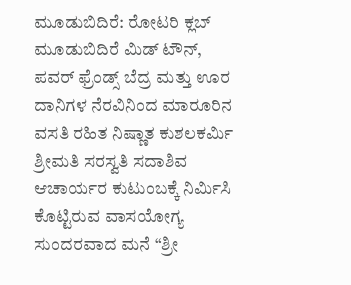ಮೂಡುಬಿದಿರೆ: ರೋಟರಿ ಕ್ಲಬ್ ಮೂಡುಬಿದಿರೆ ಮಿಡ್ ಟೌನ್, ಪವರ್ ಫ್ರೆಂಡ್ಸ್ ಬೆದ್ರ ಮತ್ತು ಊರ ದಾನಿಗಳ ನೆರವಿನಿಂದ ಮಾರೂರಿನ ವಸತಿ ರಹಿತ ನಿಷ್ಣಾತ ಕುಶಲಕರ್ಮಿ ಶ್ರೀಮತಿ ಸರಸ್ವತಿ ಸದಾಶಿವ ಆಚಾರ್ಯರ ಕುಟುಂಬಕ್ಕೆ ನಿರ್ಮಿಸಿ ಕೊಟ್ಟಿರುವ ವಾಸಯೋಗ್ಯ ಸುಂದರವಾದ ಮನೆ “ಶ್ರೀ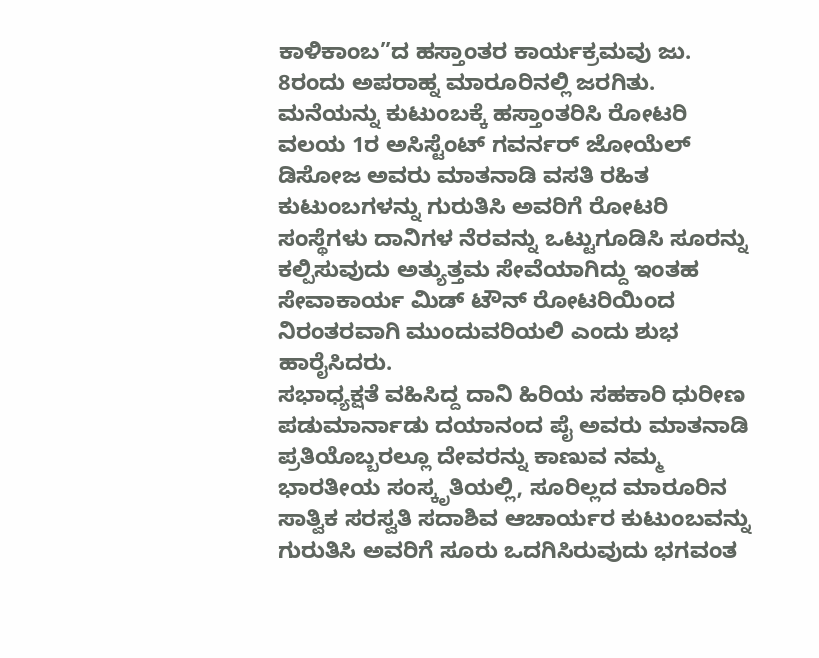ಕಾಳಿಕಾಂಬ”ದ ಹಸ್ತಾಂತರ ಕಾರ್ಯಕ್ರಮವು ಜು. 8ರಂದು ಅಪರಾಹ್ನ ಮಾರೂರಿನಲ್ಲಿ ಜರಗಿತು.
ಮನೆಯನ್ನು ಕುಟುಂಬಕ್ಕೆ ಹಸ್ತಾಂತರಿಸಿ ರೋಟರಿ ವಲಯ 1ರ ಅಸಿಸ್ಟೆಂಟ್ ಗವರ್ನರ್ ಜೋಯೆಲ್ ಡಿಸೋಜ ಅವರು ಮಾತನಾಡಿ ವಸತಿ ರಹಿತ ಕುಟುಂಬಗಳನ್ನು ಗುರುತಿಸಿ ಅವರಿಗೆ ರೋಟರಿ ಸಂಸ್ಥೆಗಳು ದಾನಿಗಳ ನೆರವನ್ನು ಒಟ್ಟುಗೂಡಿಸಿ ಸೂರನ್ನು ಕಲ್ಪಿಸುವುದು ಅತ್ಯುತ್ತಮ ಸೇವೆಯಾಗಿದ್ದು ಇಂತಹ ಸೇವಾಕಾರ್ಯ ಮಿಡ್ ಟೌನ್ ರೋಟರಿಯಿಂದ ನಿರಂತರವಾಗಿ ಮುಂದುವರಿಯಲಿ ಎಂದು ಶುಭ ಹಾರೈಸಿದರು.
ಸಭಾಧ್ಯಕ್ಷತೆ ವಹಿಸಿದ್ದ ದಾನಿ ಹಿರಿಯ ಸಹಕಾರಿ ಧುರೀಣ ಪಡುಮಾರ್ನಾಡು ದಯಾನಂದ ಪೈ ಅವರು ಮಾತನಾಡಿ ಪ್ರತಿಯೊಬ್ಬರಲ್ಲೂ ದೇವರನ್ನು ಕಾಣುವ ನಮ್ಮ ಭಾರತೀಯ ಸಂಸ್ಕೃತಿಯಲ್ಲಿ, ಸೂರಿಲ್ಲದ ಮಾರೂರಿನ ಸಾತ್ವಿಕ ಸರಸ್ವತಿ ಸದಾಶಿವ ಆಚಾರ್ಯರ ಕುಟುಂಬವನ್ನು ಗುರುತಿಸಿ ಅವರಿಗೆ ಸೂರು ಒದಗಿಸಿರುವುದು ಭಗವಂತ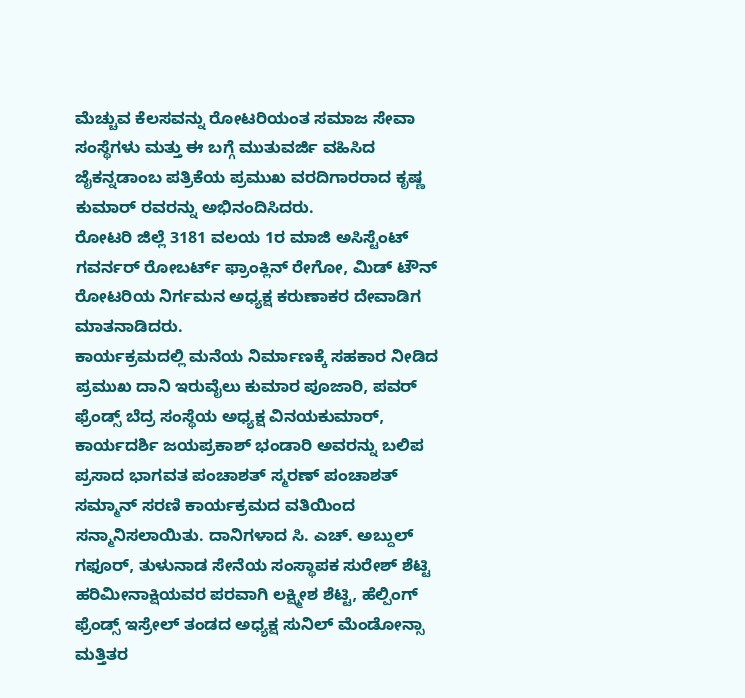ಮೆಚ್ಚುವ ಕೆಲಸವನ್ನು ರೋಟರಿಯಂತ ಸಮಾಜ ಸೇವಾ ಸಂಸ್ಥೆಗಳು ಮತ್ತು ಈ ಬಗ್ಗೆ ಮುತುವರ್ಜಿ ವಹಿಸಿದ ಜೈಕನ್ನಡಾಂಬ ಪತ್ರಿಕೆಯ ಪ್ರಮುಖ ವರದಿಗಾರರಾದ ಕೃಷ್ಣ ಕುಮಾರ್ ರವರನ್ನು ಅಭಿನಂದಿಸಿದರು.
ರೋಟರಿ ಜಿಲ್ಲೆ 3181 ವಲಯ 1ರ ಮಾಜಿ ಅಸಿಸ್ಟೆಂಟ್ ಗವರ್ನರ್ ರೋಬರ್ಟ್ ಫ್ರಾಂಕ್ಲಿನ್ ರೇಗೋ, ಮಿಡ್ ಟೌನ್ ರೋಟರಿಯ ನಿರ್ಗಮನ ಅಧ್ಯಕ್ಷ ಕರುಣಾಕರ ದೇವಾಡಿಗ ಮಾತನಾಡಿದರು.
ಕಾರ್ಯಕ್ರಮದಲ್ಲಿ ಮನೆಯ ನಿರ್ಮಾಣಕ್ಕೆ ಸಹಕಾರ ನೀಡಿದ ಪ್ರಮುಖ ದಾನಿ ಇರುವೈಲು ಕುಮಾರ ಪೂಜಾರಿ, ಪವರ್ ಫ್ರೆಂಡ್ಸ್ ಬೆದ್ರ ಸಂಸ್ಥೆಯ ಅಧ್ಯಕ್ಷ ವಿನಯಕುಮಾರ್, ಕಾರ್ಯದರ್ಶಿ ಜಯಪ್ರಕಾಶ್ ಭಂಡಾರಿ ಅವರನ್ನು ಬಲಿಪ ಪ್ರಸಾದ ಭಾಗವತ ಪಂಚಾಶತ್ ಸ್ಮರಣ್ ಪಂಚಾಶತ್ ಸಮ್ಮಾನ್ ಸರಣಿ ಕಾರ್ಯಕ್ರಮದ ವತಿಯಿಂದ ಸನ್ಮಾನಿಸಲಾಯಿತು. ದಾನಿಗಳಾದ ಸಿ. ಎಚ್. ಅಬ್ದುಲ್ ಗಫೂರ್, ತುಳುನಾಡ ಸೇನೆಯ ಸಂಸ್ಥಾಪಕ ಸುರೇಶ್ ಶೆಟ್ಟಿ ಹರಿಮೀನಾಕ್ಷಿಯವರ ಪರವಾಗಿ ಲಕ್ಷ್ಮೀಶ ಶೆಟ್ಟಿ, ಹೆಲ್ಪಿಂಗ್ ಫ್ರೆಂಡ್ಸ್ ಇಸ್ರೇಲ್ ತಂಡದ ಅಧ್ಯಕ್ಷ ಸುನಿಲ್ ಮೆಂಡೋನ್ಸಾ ಮತ್ತಿತರ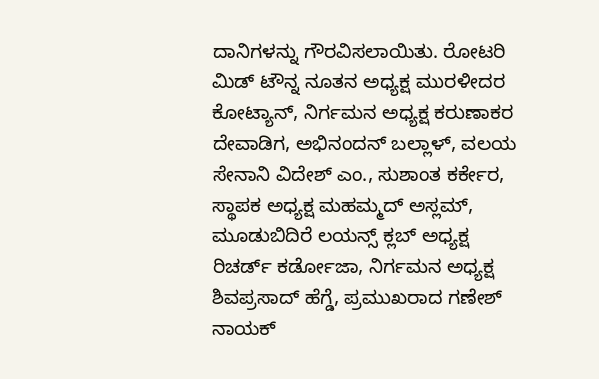ದಾನಿಗಳನ್ನು ಗೌರವಿಸಲಾಯಿತು. ರೋಟರಿ ಮಿಡ್ ಟೌನ್ನ ನೂತನ ಅಧ್ಯಕ್ಷ ಮುರಳೀದರ ಕೋಟ್ಯಾನ್, ನಿರ್ಗಮನ ಅಧ್ಯಕ್ಷ ಕರುಣಾಕರ ದೇವಾಡಿಗ, ಅಭಿನಂದನ್ ಬಲ್ಲಾಳ್, ವಲಯ ಸೇನಾನಿ ವಿದೇಶ್ ಎಂ., ಸುಶಾಂತ ಕರ್ಕೇರ, ಸ್ಥಾಪಕ ಅಧ್ಯಕ್ಷ ಮಹಮ್ಮದ್ ಅಸ್ಲಮ್, ಮೂಡುಬಿದಿರೆ ಲಯನ್ಸ್ ಕ್ಲಬ್ ಅಧ್ಯಕ್ಷ ರಿಚರ್ಡ್ ಕರ್ಡೋಜಾ, ನಿರ್ಗಮನ ಅಧ್ಯಕ್ಷ ಶಿವಪ್ರಸಾದ್ ಹೆಗ್ಡೆ, ಪ್ರಮುಖರಾದ ಗಣೇಶ್ ನಾಯಕ್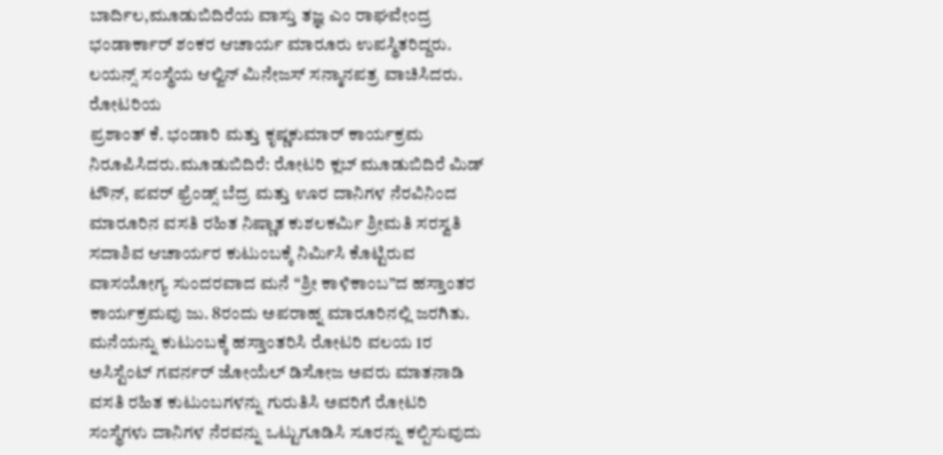ಬಾರ್ದಿಲ,ಮೂಡುಬಿದಿರೆಯ ವಾಸ್ತು ತಜ್ಞ ಎಂ ರಾಘವೇಂದ್ರ ಭಂಡಾರ್ಕಾರ್ ಶಂಕರ ಆಚಾರ್ಯ ಮಾರೂರು ಉಪಸ್ಥಿತರಿದ್ದರು. ಲಯನ್ಸ್ ಸಂಸ್ಥೆಯ ಆಲ್ವಿನ್ ಮಿನೇಜಸ್ ಸನ್ಮಾನಪತ್ರ ವಾಚಿಸಿದರು. ರೋಟರಿಯ
ಪ್ರಶಾಂತ್ ಕೆ. ಭಂಡಾರಿ ಮತ್ತು ಕೃಷ್ಣಕುಮಾರ್ ಕಾರ್ಯಕ್ರಮ ನಿರೂಪಿಸಿದರು.ಮೂಡುಬಿದಿರೆ: ರೋಟರಿ ಕ್ಲಬ್ ಮೂಡುಬಿದಿರೆ ಮಿಡ್ ಟೌನ್, ಪವರ್ ಫ್ರೆಂಡ್ಸ್ ಬೆದ್ರ ಮತ್ತು ಊರ ದಾನಿಗಳ ನೆರವಿನಿಂದ ಮಾರೂರಿನ ವಸತಿ ರಹಿತ ನಿಷ್ಣಾತ ಕುಶಲಕರ್ಮಿ ಶ್ರೀಮತಿ ಸರಸ್ವತಿ ಸದಾಶಿವ ಆಚಾರ್ಯರ ಕುಟುಂಬಕ್ಕೆ ನಿರ್ಮಿಸಿ ಕೊಟ್ಟಿರುವ ವಾಸಯೋಗ್ಯ ಸುಂದರವಾದ ಮನೆ “ಶ್ರೀ ಕಾಳಿಕಾಂಬ”ದ ಹಸ್ತಾಂತರ ಕಾರ್ಯಕ್ರಮವು ಜು. 8ರಂದು ಅಪರಾಹ್ನ ಮಾರೂರಿನಲ್ಲಿ ಜರಗಿತು.
ಮನೆಯನ್ನು ಕುಟುಂಬಕ್ಕೆ ಹಸ್ತಾಂತರಿಸಿ ರೋಟರಿ ವಲಯ 1ರ ಅಸಿಸ್ಟೆಂಟ್ ಗವರ್ನರ್ ಜೋಯೆಲ್ ಡಿಸೋಜ ಅವರು ಮಾತನಾಡಿ ವಸತಿ ರಹಿತ ಕುಟುಂಬಗಳನ್ನು ಗುರುತಿಸಿ ಅವರಿಗೆ ರೋಟರಿ ಸಂಸ್ಥೆಗಳು ದಾನಿಗಳ ನೆರವನ್ನು ಒಟ್ಟುಗೂಡಿಸಿ ಸೂರನ್ನು ಕಲ್ಪಿಸುವುದು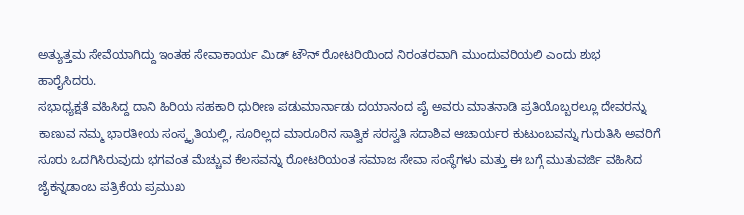ಅತ್ಯುತ್ತಮ ಸೇವೆಯಾಗಿದ್ದು ಇಂತಹ ಸೇವಾಕಾರ್ಯ ಮಿಡ್ ಟೌನ್ ರೋಟರಿಯಿಂದ ನಿರಂತರವಾಗಿ ಮುಂದುವರಿಯಲಿ ಎಂದು ಶುಭ ಹಾರೈಸಿದರು.
ಸಭಾಧ್ಯಕ್ಷತೆ ವಹಿಸಿದ್ದ ದಾನಿ ಹಿರಿಯ ಸಹಕಾರಿ ಧುರೀಣ ಪಡುಮಾರ್ನಾಡು ದಯಾನಂದ ಪೈ ಅವರು ಮಾತನಾಡಿ ಪ್ರತಿಯೊಬ್ಬರಲ್ಲೂ ದೇವರನ್ನು ಕಾಣುವ ನಮ್ಮ ಭಾರತೀಯ ಸಂಸ್ಕೃತಿಯಲ್ಲಿ, ಸೂರಿಲ್ಲದ ಮಾರೂರಿನ ಸಾತ್ವಿಕ ಸರಸ್ವತಿ ಸದಾಶಿವ ಆಚಾರ್ಯರ ಕುಟುಂಬವನ್ನು ಗುರುತಿಸಿ ಅವರಿಗೆ ಸೂರು ಒದಗಿಸಿರುವುದು ಭಗವಂತ ಮೆಚ್ಚುವ ಕೆಲಸವನ್ನು ರೋಟರಿಯಂತ ಸಮಾಜ ಸೇವಾ ಸಂಸ್ಥೆಗಳು ಮತ್ತು ಈ ಬಗ್ಗೆ ಮುತುವರ್ಜಿ ವಹಿಸಿದ ಜೈಕನ್ನಡಾಂಬ ಪತ್ರಿಕೆಯ ಪ್ರಮುಖ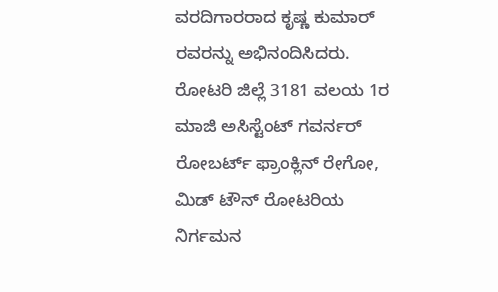ವರದಿಗಾರರಾದ ಕೃಷ್ಣ ಕುಮಾರ್ ರವರನ್ನು ಅಭಿನಂದಿಸಿದರು.
ರೋಟರಿ ಜಿಲ್ಲೆ 3181 ವಲಯ 1ರ ಮಾಜಿ ಅಸಿಸ್ಟೆಂಟ್ ಗವರ್ನರ್ ರೋಬರ್ಟ್ ಫ್ರಾಂಕ್ಲಿನ್ ರೇಗೋ, ಮಿಡ್ ಟೌನ್ ರೋಟರಿಯ ನಿರ್ಗಮನ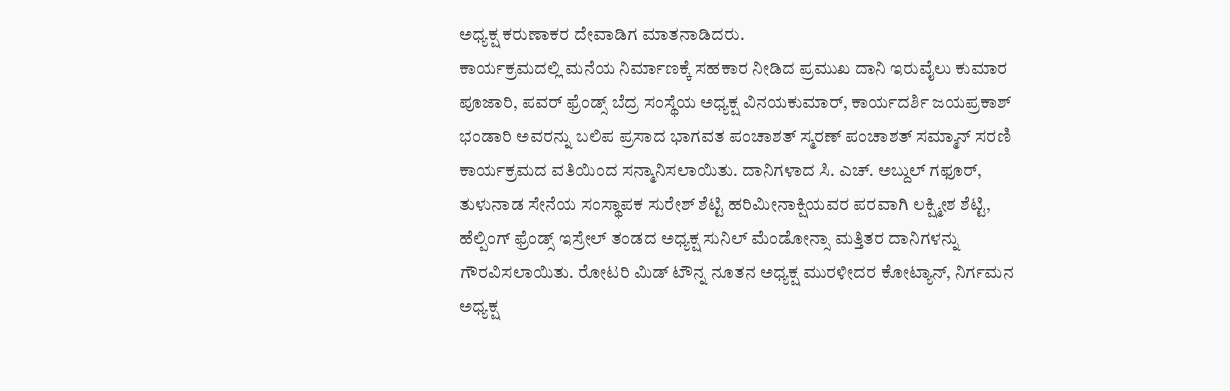ಅಧ್ಯಕ್ಷ ಕರುಣಾಕರ ದೇವಾಡಿಗ ಮಾತನಾಡಿದರು.
ಕಾರ್ಯಕ್ರಮದಲ್ಲಿ ಮನೆಯ ನಿರ್ಮಾಣಕ್ಕೆ ಸಹಕಾರ ನೀಡಿದ ಪ್ರಮುಖ ದಾನಿ ಇರುವೈಲು ಕುಮಾರ ಪೂಜಾರಿ, ಪವರ್ ಫ್ರೆಂಡ್ಸ್ ಬೆದ್ರ ಸಂಸ್ಥೆಯ ಅಧ್ಯಕ್ಷ ವಿನಯಕುಮಾರ್, ಕಾರ್ಯದರ್ಶಿ ಜಯಪ್ರಕಾಶ್ ಭಂಡಾರಿ ಅವರನ್ನು ಬಲಿಪ ಪ್ರಸಾದ ಭಾಗವತ ಪಂಚಾಶತ್ ಸ್ಮರಣ್ ಪಂಚಾಶತ್ ಸಮ್ಮಾನ್ ಸರಣಿ ಕಾರ್ಯಕ್ರಮದ ವತಿಯಿಂದ ಸನ್ಮಾನಿಸಲಾಯಿತು. ದಾನಿಗಳಾದ ಸಿ. ಎಚ್. ಅಬ್ದುಲ್ ಗಫೂರ್, ತುಳುನಾಡ ಸೇನೆಯ ಸಂಸ್ಥಾಪಕ ಸುರೇಶ್ ಶೆಟ್ಟಿ ಹರಿಮೀನಾಕ್ಷಿಯವರ ಪರವಾಗಿ ಲಕ್ಷ್ಮೀಶ ಶೆಟ್ಟಿ, ಹೆಲ್ಪಿಂಗ್ ಫ್ರೆಂಡ್ಸ್ ಇಸ್ರೇಲ್ ತಂಡದ ಅಧ್ಯಕ್ಷ ಸುನಿಲ್ ಮೆಂಡೋನ್ಸಾ ಮತ್ತಿತರ ದಾನಿಗಳನ್ನು ಗೌರವಿಸಲಾಯಿತು. ರೋಟರಿ ಮಿಡ್ ಟೌನ್ನ ನೂತನ ಅಧ್ಯಕ್ಷ ಮುರಳೀದರ ಕೋಟ್ಯಾನ್, ನಿರ್ಗಮನ ಅಧ್ಯಕ್ಷ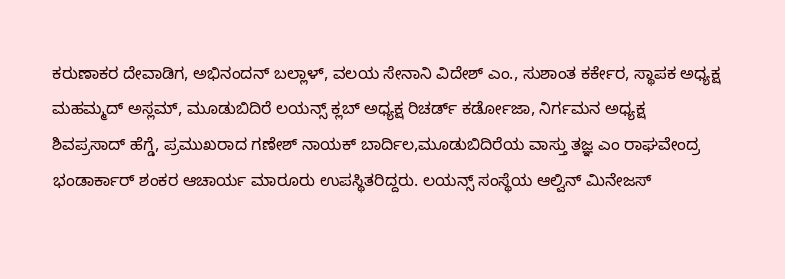ಕರುಣಾಕರ ದೇವಾಡಿಗ, ಅಭಿನಂದನ್ ಬಲ್ಲಾಳ್, ವಲಯ ಸೇನಾನಿ ವಿದೇಶ್ ಎಂ., ಸುಶಾಂತ ಕರ್ಕೇರ, ಸ್ಥಾಪಕ ಅಧ್ಯಕ್ಷ ಮಹಮ್ಮದ್ ಅಸ್ಲಮ್, ಮೂಡುಬಿದಿರೆ ಲಯನ್ಸ್ ಕ್ಲಬ್ ಅಧ್ಯಕ್ಷ ರಿಚರ್ಡ್ ಕರ್ಡೋಜಾ, ನಿರ್ಗಮನ ಅಧ್ಯಕ್ಷ ಶಿವಪ್ರಸಾದ್ ಹೆಗ್ಡೆ, ಪ್ರಮುಖರಾದ ಗಣೇಶ್ ನಾಯಕ್ ಬಾರ್ದಿಲ,ಮೂಡುಬಿದಿರೆಯ ವಾಸ್ತು ತಜ್ಞ ಎಂ ರಾಘವೇಂದ್ರ ಭಂಡಾರ್ಕಾರ್ ಶಂಕರ ಆಚಾರ್ಯ ಮಾರೂರು ಉಪಸ್ಥಿತರಿದ್ದರು. ಲಯನ್ಸ್ ಸಂಸ್ಥೆಯ ಆಲ್ವಿನ್ ಮಿನೇಜಸ್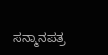ಸನ್ಮಾನಪತ್ರ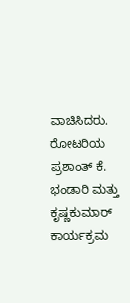ವಾಚಿಸಿದರು. ರೋಟರಿಯ
ಪ್ರಶಾಂತ್ ಕೆ. ಭಂಡಾರಿ ಮತ್ತು ಕೃಷ್ಣಕುಮಾರ್ ಕಾರ್ಯಕ್ರಮ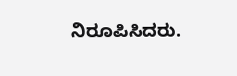ನಿರೂಪಿಸಿದರು.